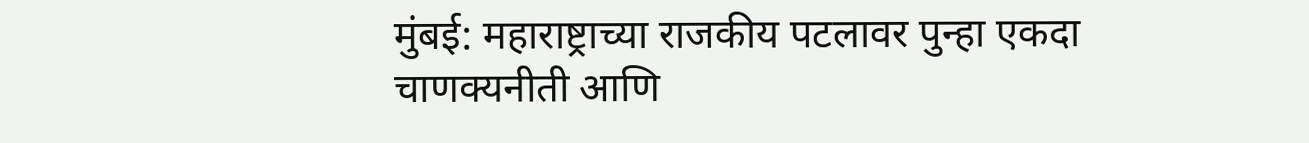मुंबई: महाराष्ट्राच्या राजकीय पटलावर पुन्हा एकदा चाणक्यनीती आणि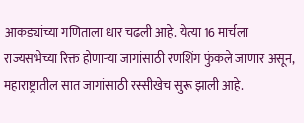आकड्यांच्या गणिताला धार चढली आहे. येत्या 16 मार्चला राज्यसभेच्या रिक्त होणाऱ्या जागांसाठी रणशिंग फुंकले जाणार असून, महाराष्ट्रातील सात जागांसाठी रस्सीखेच सुरू झाली आहे.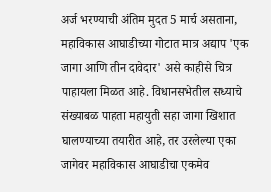अर्ज भरण्याची अंतिम मुदत 5 मार्च असताना, महाविकास आघाडीच्या गोटात मात्र अद्याप 'एक जागा आणि तीन दावेदार' असे काहीसे चित्र पाहायला मिळत आहे. विधानसभेतील सध्याचे संख्याबळ पाहता महायुती सहा जागा खिशात घालण्याच्या तयारीत आहे, तर उरलेल्या एका जागेवर महाविकास आघाडीचा एकमेव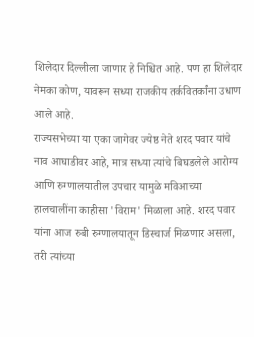शिलेदार दिल्लीला जाणार हे निश्चित आहे. पण हा शिलेदार नेमका कोण, यावरून सध्या राजकीय तर्कवितर्कांना उधाण आले आहे.
राज्यसभेच्या या एका जागेवर ज्येष्ठ नेते शरद पवार यांचे नाव आघाडीवर आहे, मात्र सध्या त्यांचे बिघडलेले आरोग्य आणि रुग्णालयातील उपचार यामुळे मविआच्या हालचालींना काहीसा 'विराम' मिळाला आहे. शरद पवार यांना आज रुबी रुग्णालयातून डिस्चार्ज मिळणार असला, तरी त्यांच्या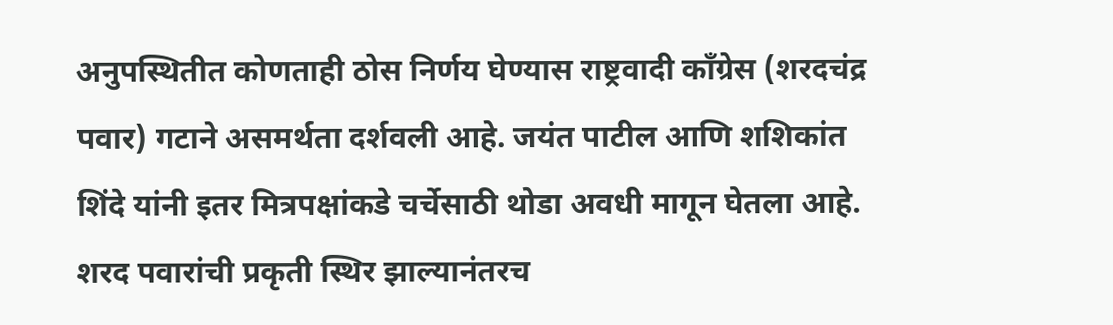अनुपस्थितीत कोणताही ठोस निर्णय घेण्यास राष्ट्रवादी काँग्रेस (शरदचंद्र पवार) गटाने असमर्थता दर्शवली आहे. जयंत पाटील आणि शशिकांत शिंदे यांनी इतर मित्रपक्षांकडे चर्चेसाठी थोडा अवधी मागून घेतला आहे. शरद पवारांची प्रकृती स्थिर झाल्यानंतरच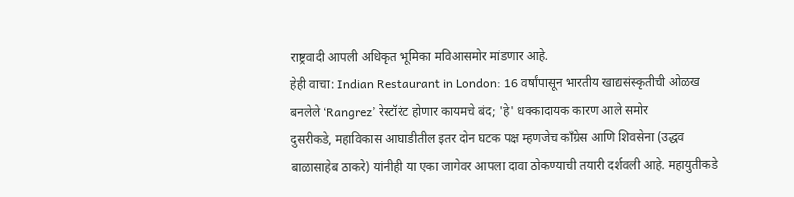राष्ट्रवादी आपली अधिकृत भूमिका मविआसमोर मांडणार आहे.
हेही वाचा: Indian Restaurant in London: 16 वर्षांपासून भारतीय खाद्यसंस्कृतीची ओळख बनलेले ‘Rangrez’ रेस्टॉरंट होणार कायमचे बंद; 'हे' धक्कादायक कारण आले समोर
दुसरीकडे, महाविकास आघाडीतील इतर दोन घटक पक्ष म्हणजेच काँग्रेस आणि शिवसेना (उद्धव बाळासाहेब ठाकरे) यांनीही या एका जागेवर आपला दावा ठोकण्याची तयारी दर्शवली आहे. महायुतीकडे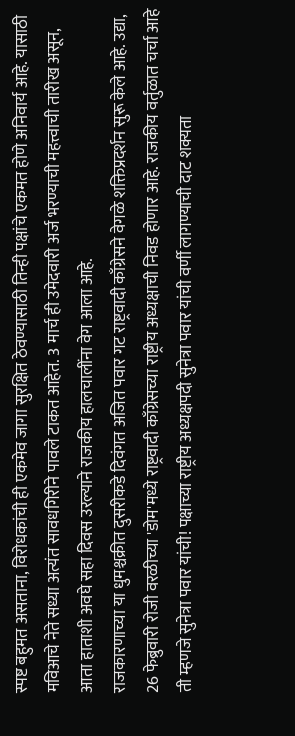स्पष्ट बहुमत असताना, विरोधकांची ही एकमेव जागा सुरक्षित ठेवण्यासाठी तिन्ही पक्षांचे एकमत होणे अनिवार्य आहे. यासाठी मविआचे नेते सध्या अत्यंत सावधगिरीने पावले टाकत आहेत. 3 मार्च ही उमेदवारी अर्ज भरण्याची महत्त्वाची तारीख असून, आता हाताशी अवघे सहा दिवस उरल्याने राजकीय हालचालींना वेग आला आहे.
राजकारणाच्या या धुमश्चक्रीत दुसरीकडे दिवंगत अजित पवार गट राष्ट्रवादी काँग्रेसने वेगळे शक्तिप्रदर्शन सुरू केले आहे. उद्या, 26 फेब्रुवारी रोजी वरळीच्या 'डोम'मध्ये राष्ट्रवादी काँग्रेसच्या राष्ट्रीय अध्यक्षाची निवड होणार आहे. राजकीय वर्तुळात चर्चा आहे ती म्हणजे सुनेत्रा पवार यांची! पक्षाच्या राष्ट्रीय अध्यक्षपदी सुनेत्रा पवार यांची वर्णी लागण्याची दाट शक्यता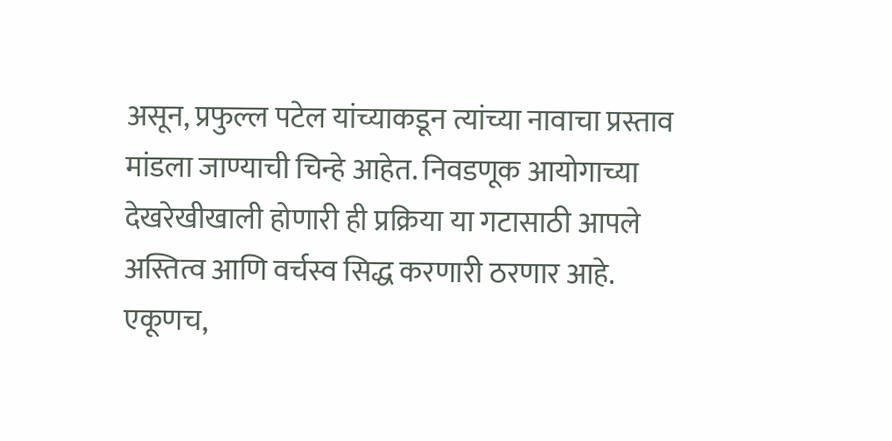असून, प्रफुल्ल पटेल यांच्याकडून त्यांच्या नावाचा प्रस्ताव मांडला जाण्याची चिन्हे आहेत. निवडणूक आयोगाच्या देखरेखीखाली होणारी ही प्रक्रिया या गटासाठी आपले अस्तित्व आणि वर्चस्व सिद्ध करणारी ठरणार आहे.
एकूणच,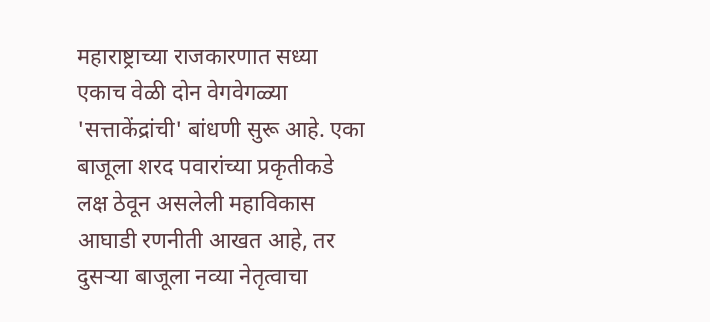महाराष्ट्राच्या राजकारणात सध्या एकाच वेळी दोन वेगवेगळ्या 'सत्ताकेंद्रांची' बांधणी सुरू आहे. एका बाजूला शरद पवारांच्या प्रकृतीकडे लक्ष ठेवून असलेली महाविकास आघाडी रणनीती आखत आहे, तर दुसऱ्या बाजूला नव्या नेतृत्वाचा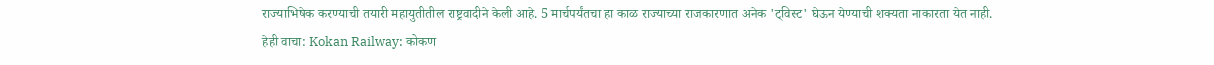राज्याभिषेक करण्याची तयारी महायुतीतील राष्ट्रवादीने केली आहे. 5 मार्चपर्यंतचा हा काळ राज्याच्या राजकारणात अनेक 'ट्विस्ट' घेऊन येण्याची शक्यता नाकारता येत नाही.
हेही वाचा: Kokan Railway: कोकण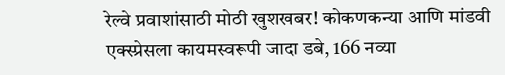रेल्वे प्रवाशांसाठी मोठी खुशखबर! कोकणकन्या आणि मांडवी एक्स्प्रेसला कायमस्वरूपी जादा डबे, 166 नव्या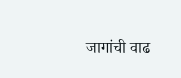जागांची वाढ